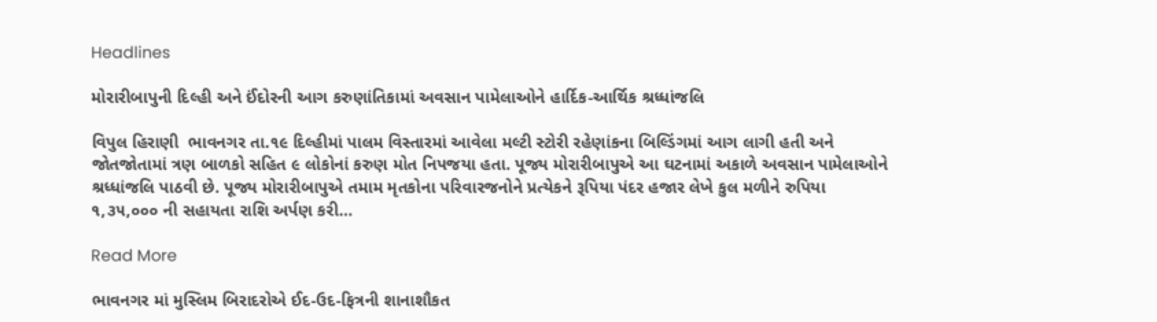Headlines

મોરારીબાપુની દિલ્હી અને ઈંદોરની આગ કરુણાંતિકામાં અવસાન પામેલાઓને હાર્દિક-આર્થિક શ્રધ્ધાંજલિ

વિપુલ હિરાણી  ભાવનગર તા.૧૯ દિલ્હીમાં પાલમ વિસ્તારમાં આવેલા મલ્ટી સ્ટોરી રહેણાંકના બિલ્ડિંગમાં આગ લાગી હતી અને જોતજોતામાં ત્રણ બાળકો સહિત ૯ લોકોનાં કરુણ મોત નિપજયા હતા. પૂજ્ય મોરારીબાપુએ આ ઘટનામાં અકાળે અવસાન પામેલાઓને શ્રધ્ધાંજલિ પાઠવી છે. પૂજ્ય મોરારીબાપુએ તમામ મૃતકોના પરિવારજનોને પ્રત્યેકને રૂપિયા પંદર હજાર લેખે કુલ મળીને રુપિયા ૧,૩૫,૦૦૦ ની સહાયતા રાશિ અર્પણ કરી…

Read More

ભાવનગર માં મુસ્લિમ બિરાદરોએ ઈદ-ઉદ-ફિત્રની શાનાશૌકત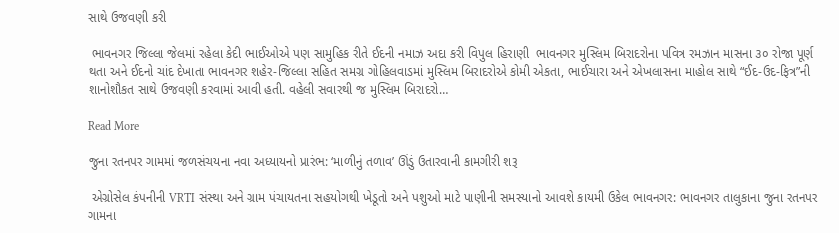સાથે ઉજવણી કરી

 ભાવનગર જિલ્લા જેલમાં રહેલા કેદી ભાઈઓએ પણ સામુહિક રીતે ઈદની નમાઝ અદા કરી વિપુલ હિરાણી  ભાવનગર મુસ્લિમ બિરાદરોના પવિત્ર રમઝાન માસના ૩૦ રોજા પૂર્ણ થતા અને ઈદનો ચાંદ દેખાતા ભાવનગર શહેર-જિલ્લા સહિત સમગ્ર ગોહિલવાડમાં મુસ્લિમ બિરાદરોએ કોમી એકતા, ભાઈચારા અને એખલાસના માહોલ સાથે “ઈદ-ઉદ-ફિત્ર”ની શાનોશૌકત સાથે ઉજવણી કરવામાં આવી હતી. વહેલી સવારથી જ મુસ્લિમ બિરાદરો…

Read More

જુના રતનપર ગામમાં જળસંચયના નવા અધ્યાયનો પ્રારંભ: ‘માળીનું તળાવ’ ઊંડું ઉતારવાની કામગીરી શરૂ

 એગ્રોસેલ કંપનીની VRTI સંસ્થા અને ગ્રામ પંચાયતના સહયોગથી ખેડૂતો અને પશુઓ માટે પાણીની સમસ્યાનો આવશે કાયમી ઉકેલ ભાવનગર: ભાવનગર તાલુકાના જુના રતનપર ગામના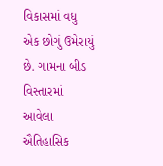વિકાસમાં વધુ એક છોગું ઉમેરાયું છે. ગામના બીડ વિસ્તારમાં આવેલા ઐતિહાસિક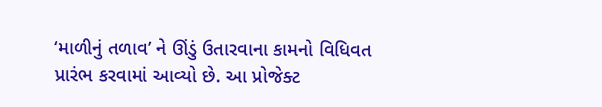‘માળીનું તળાવ’ ને ઊંડું ઉતારવાના કામનો વિધિવત પ્રારંભ કરવામાં આવ્યો છે. આ પ્રોજેક્ટ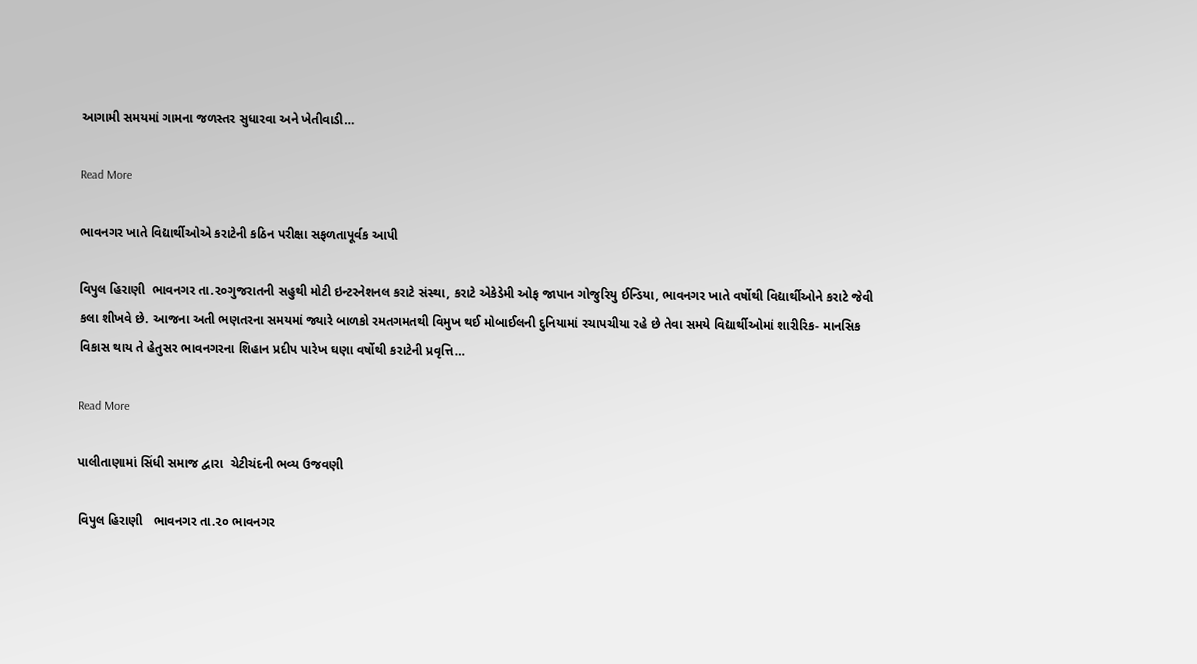આગામી સમયમાં ગામના જળસ્તર સુધારવા અને ખેતીવાડી…

Read More

ભાવનગર ખાતે વિદ્યાર્થીઓએ કરાટેની કઠિન પરીક્ષા સફળતાપૂર્વક આપી

વિપુલ હિરાણી  ભાવનગર તા.૨૦ગુજરાતની સહુથી મોટી ઇન્ટરનેશનલ કરાટે સંસ્થા, કરાટે એકેડેમી ઓફ જાપાન ગોજુરિયુ ઈન્ડિયા, ભાવનગર ખાતે વર્ષોથી વિદ્યાર્થીઓને કરાટે જેવી કલા શીખવે છે. આજના અતી ભણતરના સમયમાં જ્યારે બાળકો રમતગમતથી વિમુખ થઈ મોબાઈલની દુનિયામાં રચાપચીયા રહે છે તેવા સમયે વિદ્યાર્થીઓમાં શારીરિક- માનસિક વિકાસ થાય તે હેતુસર ભાવનગરના શિહાન પ્રદીપ પારેખ ઘણા વર્ષોથી કરાટેની પ્રવૃત્તિ…

Read More

પાલીતાણામાં સિંધી સમાજ દ્વારા  ચેટીચંદની ભવ્ય ઉજવણી

વિપુલ હિરાણી   ભાવનગર તા.૨૦ ભાવનગર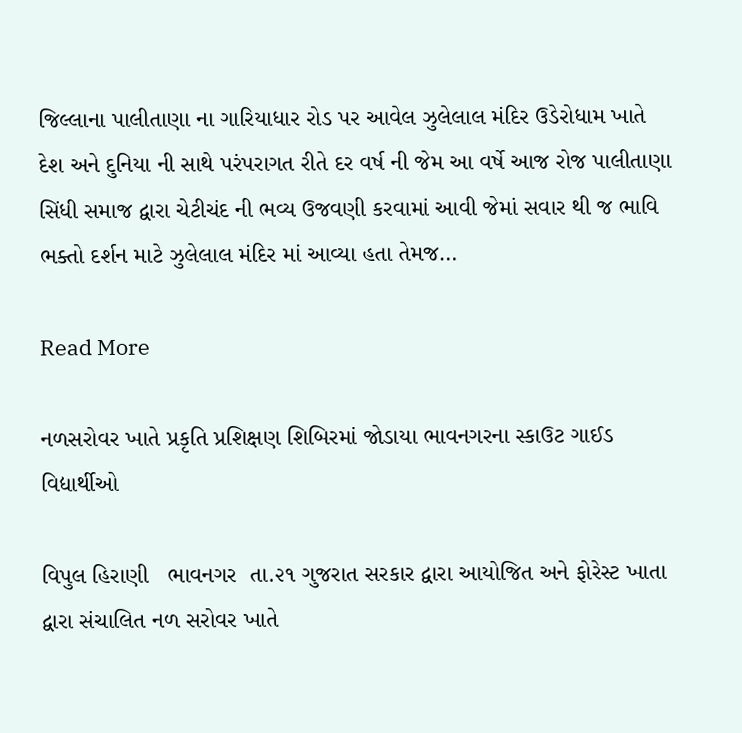જિલ્લાના પાલીતાણા ના ગારિયાધાર રોડ પર આવેલ ઝુલેલાલ મંદિર ઉડેરોધામ ખાતે દેશ અને દુનિયા ની સાથે પરંપરાગત રીતે દર વર્ષ ની જેમ આ વર્ષે આજ રોજ પાલીતાણા સિંધી સમાજ દ્વારા ચેટીચંદ ની ભવ્ય ઉજવણી કરવામાં આવી જેમાં સવાર થી જ ભાવિ ભક્તો દર્શન માટે ઝુલેલાલ મંદિર માં આવ્યા હતા તેમજ…

Read More

નળસરોવર ખાતે પ્રકૃતિ પ્રશિક્ષણ શિબિરમાં જોડાયા ભાવનગરના સ્કાઉટ ગાઈડ વિદ્યાર્થીઓ

વિપુલ હિરાણી   ભાવનગર  તા.૨૧ ગુજરાત સરકાર દ્વારા આયોજિત અને ફોરેસ્ટ ખાતા દ્વારા સંચાલિત નળ સરોવર ખાતે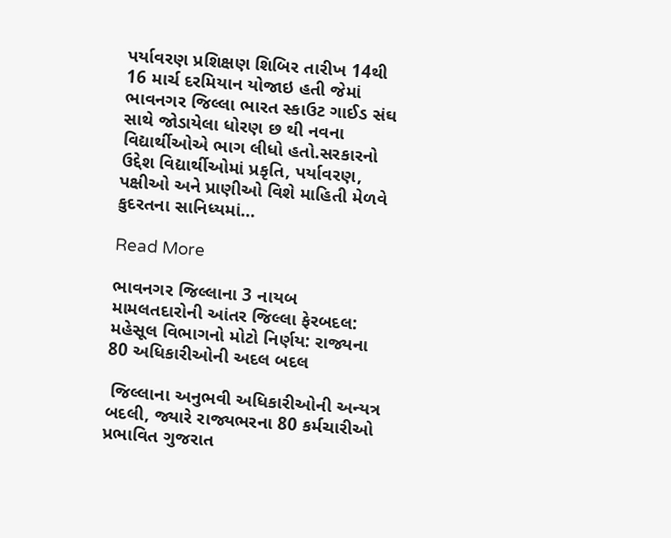પર્યાવરણ પ્રશિક્ષણ શિબિર તારીખ 14થી 16 માર્ચ દરમિયાન યોજાઇ હતી જેમાં ભાવનગર જિલ્લા ભારત સ્કાઉટ ગાઈડ સંઘ સાથે જોડાયેલા ધોરણ છ થી નવના વિદ્યાર્થીઓએ ભાગ લીધો હતો.સરકારનો ઉદ્દેશ વિદ્યાર્થીઓમાં પ્રકૃતિ, પર્યાવરણ, પક્ષીઓ અને પ્રાણીઓ વિશે માહિતી મેળવે કુદરતના સાનિધ્યમાં…

Read More

ભાવનગર જિલ્લાના 3 નાયબ મામલતદારોની આંતર જિલ્લા ફેરબદલ: મહેસૂલ વિભાગનો મોટો નિર્ણય: રાજ્યના 80 અધિકારીઓની અદલ બદલ

 જિલ્લાના અનુભવી અધિકારીઓની અન્યત્ર બદલી, જ્યારે રાજ્યભરના 80 કર્મચારીઓ પ્રભાવિત ગુજરાત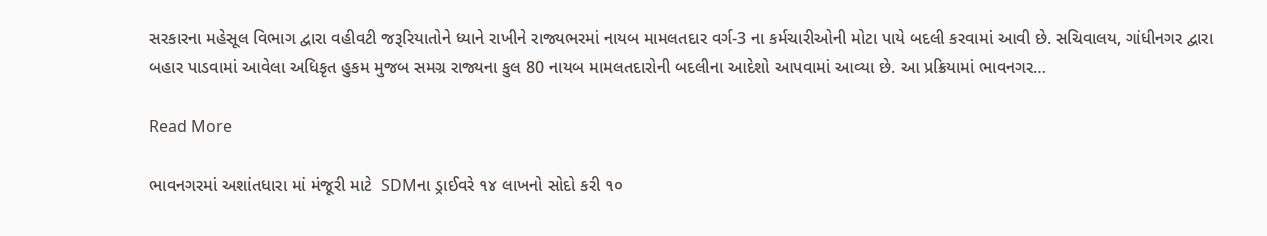સરકારના મહેસૂલ વિભાગ દ્વારા વહીવટી જરૂરિયાતોને ધ્યાને રાખીને રાજ્યભરમાં નાયબ મામલતદાર વર્ગ-3 ના કર્મચારીઓની મોટા પાયે બદલી કરવામાં આવી છે. સચિવાલય, ગાંધીનગર દ્વારા બહાર પાડવામાં આવેલા અધિકૃત હુકમ મુજબ સમગ્ર રાજ્યના કુલ 80 નાયબ મામલતદારોની બદલીના આદેશો આપવામાં આવ્યા છે. આ પ્રક્રિયામાં ભાવનગર…

Read More

ભાવનગરમાં અશાંતધારા માં મંજૂરી માટે  SDMના ડ્રાઈવરે ૧૪ લાખનો સોદો કરી ૧૦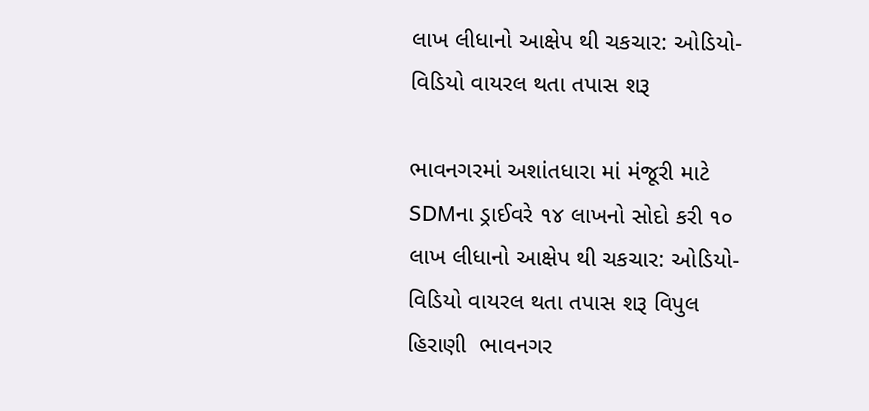લાખ લીધાનો આક્ષેપ થી ચકચાર: ઓડિયો-વિડિયો વાયરલ થતા તપાસ શરૂ

ભાવનગરમાં અશાંતધારા માં મંજૂરી માટે  SDMના ડ્રાઈવરે ૧૪ લાખનો સોદો કરી ૧૦ લાખ લીધાનો આક્ષેપ થી ચકચાર: ઓડિયો-વિડિયો વાયરલ થતા તપાસ શરૂ વિપુલ હિરાણી  ભાવનગર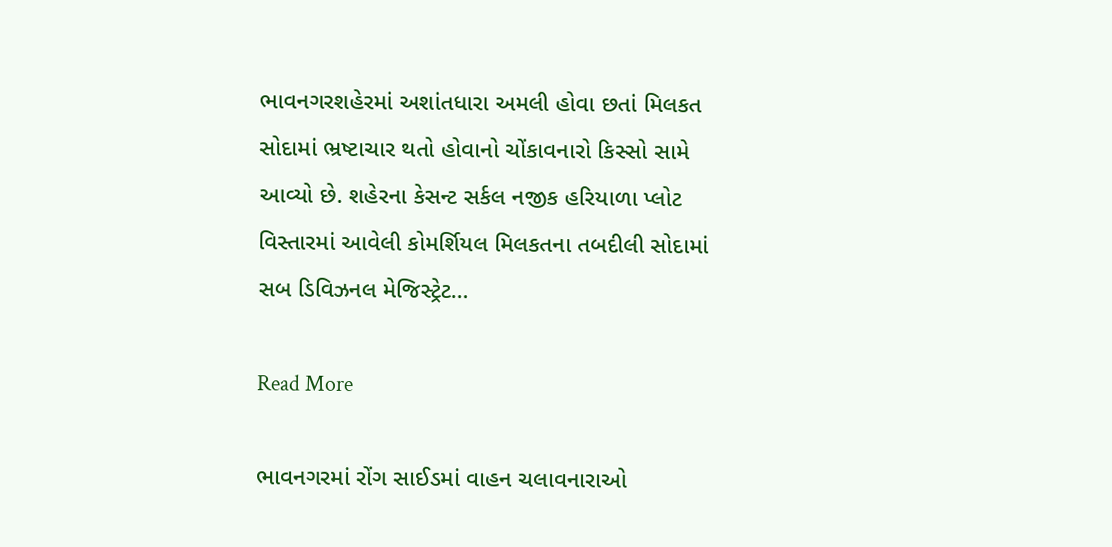ભાવનગરશહેરમાં અશાંતધારા અમલી હોવા છતાં મિલકત સોદામાં ભ્રષ્ટાચાર થતો હોવાનો ચોંકાવનારો કિસ્સો સામે આવ્યો છે. શહેરના કેસન્ટ સર્કલ નજીક હરિયાળા પ્લોટ વિસ્તારમાં આવેલી કોમર્શિયલ મિલકતના તબદીલી સોદામાં સબ ડિવિઝનલ મેજિસ્ટ્રેટ…

Read More

ભાવનગરમાં રોંગ સાઈડમાં વાહન ચલાવનારાઓ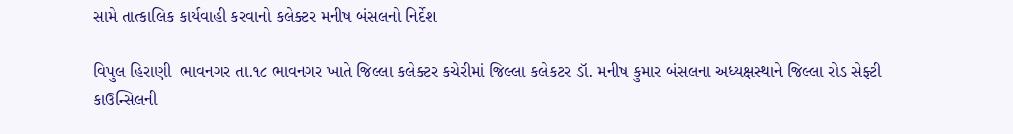સામે તાત્કાલિક કાર્યવાહી કરવાનો કલેક્ટર મનીષ બંસલનો નિર્દેશ

વિપુલ હિરાણી  ભાવનગર તા.૧૮ ભાવનગર ખાતે જિલ્લા કલેક્ટર કચેરીમાં જિલ્લા કલેકટર ડૉ. મનીષ કુમાર બંસલના અધ્યક્ષસ્થાને જિલ્લા રોડ સેફ્ટી કાઉન્સિલની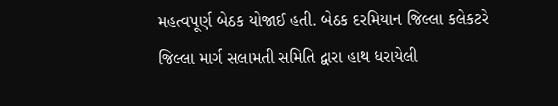મહત્વપૂર્ણ બેઠક યોજાઈ હતી. બેઠક દરમિયાન જિલ્લા કલેકટરે જિલ્લા માર્ગ સલામતી સમિતિ દ્વારા હાથ ધરાયેલી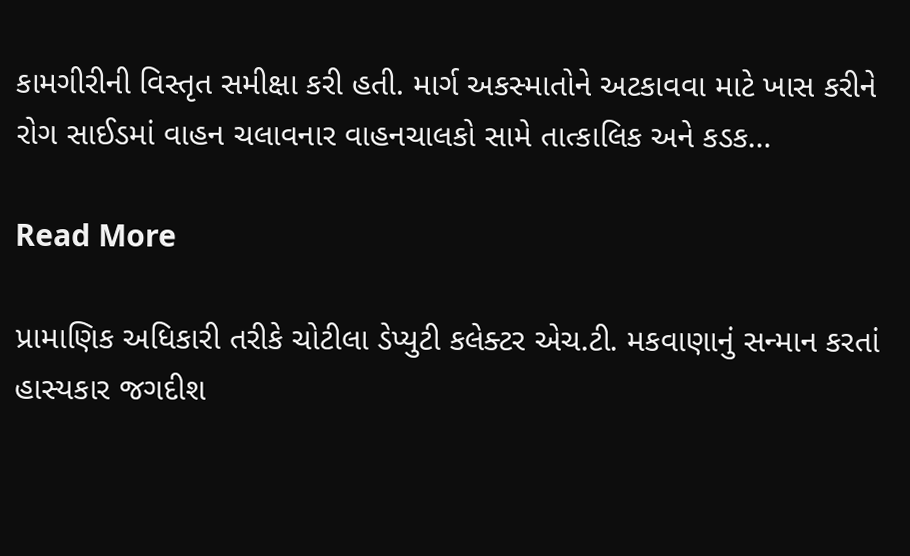કામગીરીની વિસ્તૃત સમીક્ષા કરી હતી. માર્ગ અકસ્માતોને અટકાવવા માટે ખાસ કરીને રોગ સાઈડમાં વાહન ચલાવનાર વાહનચાલકો સામે તાત્કાલિક અને કડક…

Read More

પ્રામાણિક અધિકારી તરીકે ચોટીલા ડેપ્યુટી કલેક્ટર એચ.ટી. મકવાણાનું સન્માન કરતાં હાસ્યકાર જગદીશ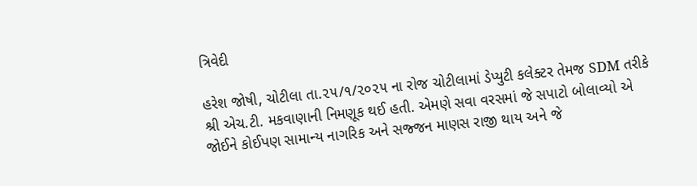ત્રિવેદી

હરેશ જોષી, ચોટીલા તા.૨૫/૧/૨૦૨૫ ના રોજ ચોટીલામાં ડેપ્યુટી કલેક્ટર તેમજ SDM તરીકે શ્રી એચ.ટી. મકવાણાની નિમણૂક થઈ હતી. એમણે સવા વરસમાં જે સપાટો બોલાવ્યો એ જોઈને કોઈપણ સામાન્ય નાગરિક અને સજ્જન માણસ રાજી થાય અને જે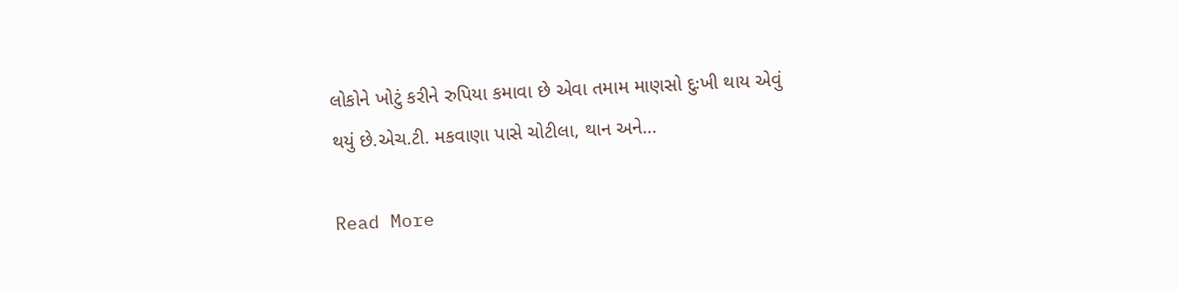લોકોને ખોટું કરીને રુપિયા કમાવા છે એવા તમામ માણસો દુઃખી થાય એવું થયું છે.એચ.ટી. મકવાણા પાસે ચોટીલા, થાન અને…

Read More